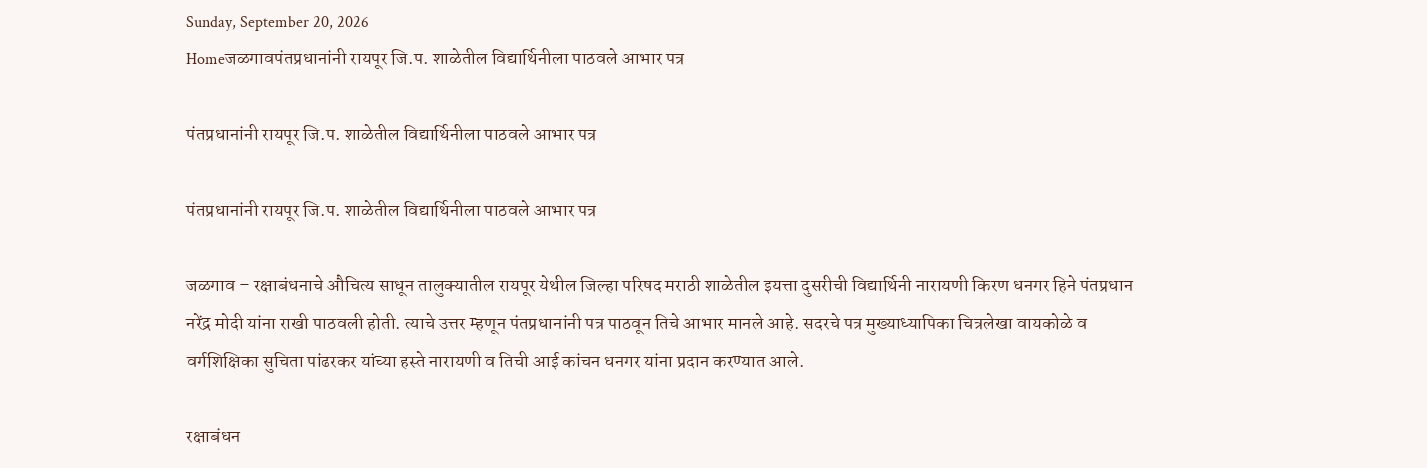Sunday, September 20, 2026
Homeजळगावपंतप्रधानांनी रायपूर जि.प. शाळेतील विद्यार्थिनीला पाठवले आभार पत्र

पंतप्रधानांनी रायपूर जि.प. शाळेतील विद्यार्थिनीला पाठवले आभार पत्र

पंतप्रधानांनी रायपूर जि.प. शाळेतील विद्यार्थिनीला पाठवले आभार पत्र

जळगाव – रक्षाबंधनाचे औचित्य साधून तालुक्यातील रायपूर येथील जिल्हा परिषद मराठी शाळेतील इयत्ता दुसरीची विद्यार्थिनी नारायणी किरण धनगर हिने पंतप्रधान नरेंद्र मोदी यांना राखी पाठवली होती. त्याचे उत्तर म्हणून पंतप्रधानांनी पत्र पाठवून तिचे आभार मानले आहे. सदरचे पत्र मुख्याध्यापिका चित्रलेखा वायकोळे व वर्गशिक्षिका सुचिता पांढरकर यांच्या हस्ते नारायणी व तिची आई कांचन धनगर यांना प्रदान करण्यात आले.

रक्षाबंधन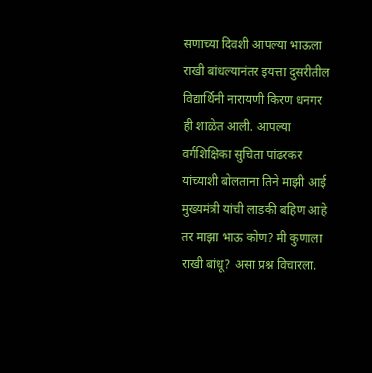सणाच्या दिवशी आपल्या भाऊला राखी बांधल्यानंतर इयत्ता दुसरीतील विद्यार्थिनी नारायणी किरण धनगर ही शाळेत आली. आपल्या वर्गशिक्षिका सुचिता पांढरकर यांच्याशी बोलताना तिने माझी आई मुख्यमंत्री यांची लाडकी बहिण आहे तर माझा भाऊ कोण? मी कुणाला राखी बांधू? असा प्रश्न विचारला.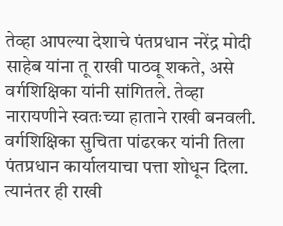तेव्हा आपल्या देशाचे पंतप्रधान नरेंद्र मोदी साहेब यांना तू राखी पाठवू शकते, असे वर्गशिक्षिका यांनी सांगितले. तेव्हा नारायणीने स्वतःच्या हाताने राखी बनवली. वर्गशिक्षिका सुचिता पांढरकर यांनी तिला पंतप्रधान कार्यालयाचा पत्ता शोधून दिला. त्यानंतर ही राखी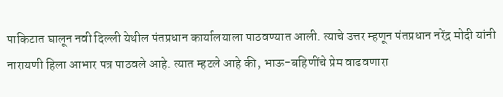पाकिटात घालून नवी दिल्ली येथील पंतप्रधान कार्यालयाला पाठवण्यात आली. त्याचे उत्तर म्हणून पंतप्रधान नरेंद्र मोदी यांनी नारायणी हिला आभार पत्र पाठवले आहे. त्यात म्हटले आहे की, भाऊ-बहिणींचे प्रेम वाढवणारा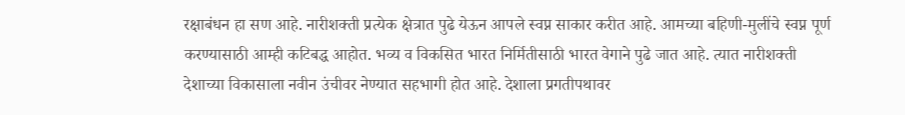रक्षाबंधन हा सण आहे. नारीशक्ती प्रत्येक क्षेत्रात पुढे येऊन आपले स्वप्न साकार करीत आहे. आमच्या बहिणी-मुलींचे स्वप्न पूर्ण करण्यासाठी आम्ही कटिबद्ध आहोत. भव्य व विकसित भारत निर्मितीसाठी भारत वेगाने पुढे जात आहे. त्यात नारीशक्ती देशाच्या विकासाला नवीन उंचीवर नेण्यात सहभागी होत आहे. देशाला प्रगतीपथावर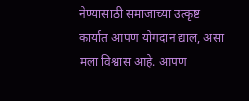नेण्यासाठी समाजाच्या उत्कृष्ट कार्यात आपण योगदान द्याल, असा मला विश्वास आहे. आपण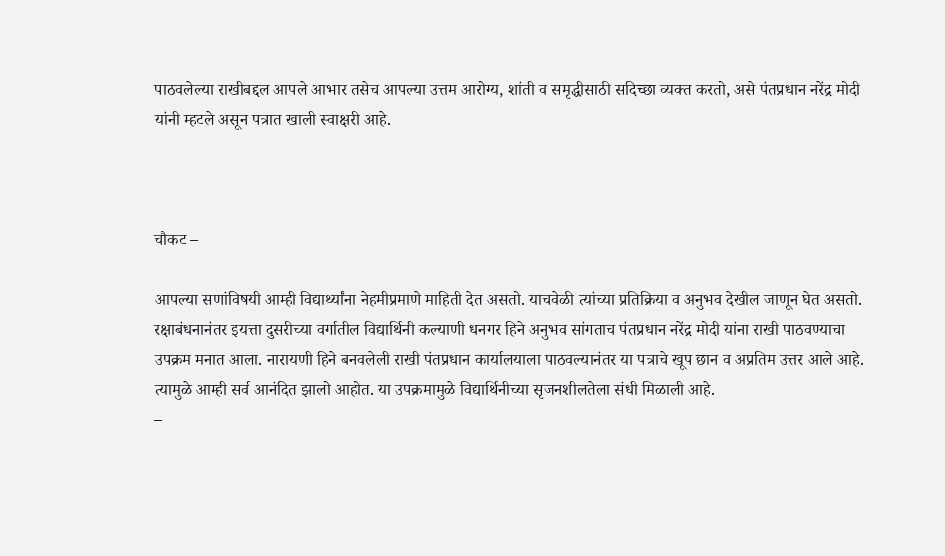पाठवलेल्या राखीबद्दल आपले आभार तसेच आपल्या उत्तम आरोग्य, शांती व समृद्धीसाठी सदिच्छा व्यक्त करतो, असे पंतप्रधान नरेंद्र मोदी यांनी म्हटले असून पत्रात खाली स्वाक्षरी आहे.



चौकट –

आपल्या सणांविषयी आम्ही विद्यार्थ्यांना नेहमीप्रमाणे माहिती देत असतो. याचवेळी त्यांच्या प्रतिक्रिया व अनुभव देखील जाणून घेत असतो. रक्षाबंधनानंतर इयत्ता दुसरीच्या वर्गातील विद्यार्थिनी कल्याणी धनगर हिने अनुभव सांगताच पंतप्रधान नरेंद्र मोदी यांना राखी पाठवण्याचा उपक्रम मनात आला. नारायणी हिने बनवलेली राखी पंतप्रधान कार्यालयाला पाठवल्यानंतर या पत्राचे खूप छान व अप्रतिम उत्तर आले आहे. त्यामुळे आम्ही सर्व आनंदित झालो आहोत. या उपक्रमामुळे विद्यार्थिनीच्या सृजनशीलतेला संधी मिळाली आहे.
–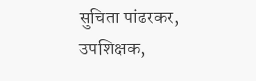सुचिता पांढरकर, उपशिक्षक,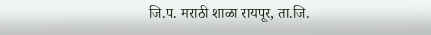जि.प. मराठी शाळा रायपूर, ता.जि.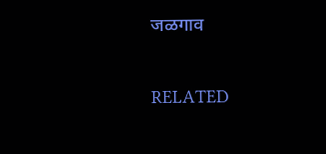जळगाव

RELATED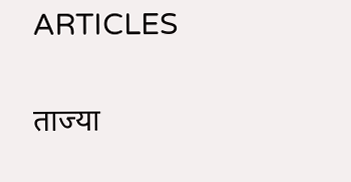ARTICLES

ताज्या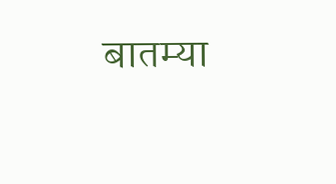बातम्या